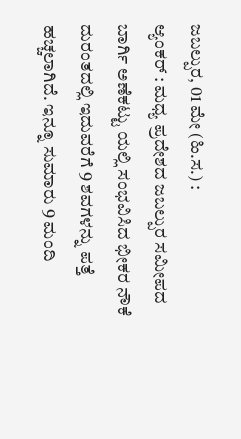ಜಬಲ್ಪುರ, 01 ಮೇ (ಹಿ.ಸ.) :
ಆ್ಯಂಕರ್ : ಮಧ್ಯ ಪ್ರದೇಶದ ಜಬಲ್ಪುರ ಸಮೀಪದ ಬಾರ್ಗಿ ಅಣೆಕಟ್ಟು ಯಲ್ಲಿ ಸಂಭವಿಸಿದ ಭೀಕರ ನೌಕೆ ದುರಂತದಲ್ಲಿ ಇದುವರೆಗೆ 9 ಶವಗಳನ್ನು ಪತ್ತೆ ಹಚ್ಚಲಾಗಿದೆ. ಇನ್ನೂ ಸುಮಾರು 9 ಮಂದಿ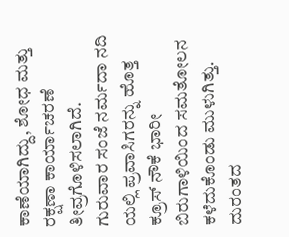ಕಾಣೆಯಾಗಿದ್ದು, ಶೋಧ ಮತ್ತು ರಕ್ಷಣಾ ಕಾರ್ಯಾಚರಣೆ ತೀವ್ರಗೊಳಿಸಲಾಗಿದೆ.
ಗುರುವಾರ ಸಂಜೆ ನರ್ಮದಾ ನದಿ ಯಲ್ಲಿ ಪ್ರವಾಸಿಗರನ್ನು ಹೊತ್ತ ಕ್ರೂಸ್ ನೌಕೆ ಭಾರೀ ಬಿರುಗಾಳಿಯಿಂದ ಸಮತೋಲನ ಕಳೆದುಕೊಂಡು ಮುಳುಗಿತ್ತು. ದುರಂತದ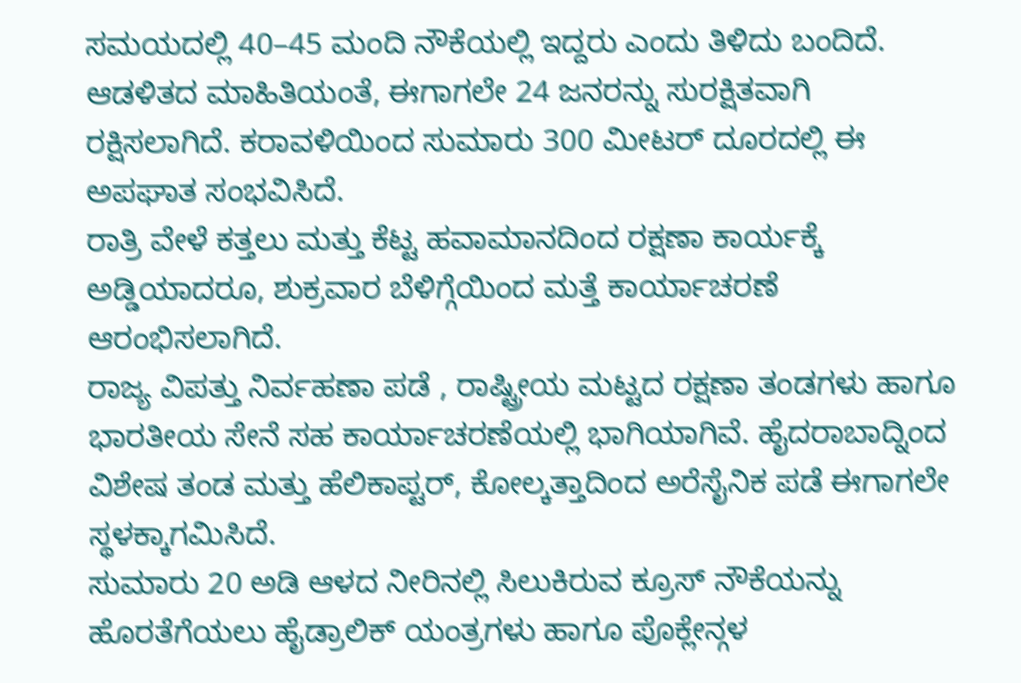ಸಮಯದಲ್ಲಿ 40–45 ಮಂದಿ ನೌಕೆಯಲ್ಲಿ ಇದ್ದರು ಎಂದು ತಿಳಿದು ಬಂದಿದೆ.
ಆಡಳಿತದ ಮಾಹಿತಿಯಂತೆ, ಈಗಾಗಲೇ 24 ಜನರನ್ನು ಸುರಕ್ಷಿತವಾಗಿ ರಕ್ಷಿಸಲಾಗಿದೆ. ಕರಾವಳಿಯಿಂದ ಸುಮಾರು 300 ಮೀಟರ್ ದೂರದಲ್ಲಿ ಈ ಅಪಘಾತ ಸಂಭವಿಸಿದೆ.
ರಾತ್ರಿ ವೇಳೆ ಕತ್ತಲು ಮತ್ತು ಕೆಟ್ಟ ಹವಾಮಾನದಿಂದ ರಕ್ಷಣಾ ಕಾರ್ಯಕ್ಕೆ ಅಡ್ಡಿಯಾದರೂ, ಶುಕ್ರವಾರ ಬೆಳಿಗ್ಗೆಯಿಂದ ಮತ್ತೆ ಕಾರ್ಯಾಚರಣೆ ಆರಂಭಿಸಲಾಗಿದೆ.
ರಾಜ್ಯ ವಿಪತ್ತು ನಿರ್ವಹಣಾ ಪಡೆ , ರಾಷ್ಟ್ರೀಯ ಮಟ್ಟದ ರಕ್ಷಣಾ ತಂಡಗಳು ಹಾಗೂ ಭಾರತೀಯ ಸೇನೆ ಸಹ ಕಾರ್ಯಾಚರಣೆಯಲ್ಲಿ ಭಾಗಿಯಾಗಿವೆ. ಹೈದರಾಬಾದ್ನಿಂದ ವಿಶೇಷ ತಂಡ ಮತ್ತು ಹೆಲಿಕಾಪ್ಟರ್, ಕೋಲ್ಕತ್ತಾದಿಂದ ಅರೆಸೈನಿಕ ಪಡೆ ಈಗಾಗಲೇ ಸ್ಥಳಕ್ಕಾಗಮಿಸಿದೆ.
ಸುಮಾರು 20 ಅಡಿ ಆಳದ ನೀರಿನಲ್ಲಿ ಸಿಲುಕಿರುವ ಕ್ರೂಸ್ ನೌಕೆಯನ್ನು ಹೊರತೆಗೆಯಲು ಹೈಡ್ರಾಲಿಕ್ ಯಂತ್ರಗಳು ಹಾಗೂ ಪೊಕ್ಲೇನ್ಗಳ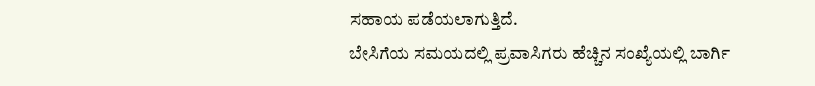ಸಹಾಯ ಪಡೆಯಲಾಗುತ್ತಿದೆ.
ಬೇಸಿಗೆಯ ಸಮಯದಲ್ಲಿ ಪ್ರವಾಸಿಗರು ಹೆಚ್ಚಿನ ಸಂಖ್ಯೆಯಲ್ಲಿ ಬಾರ್ಗಿ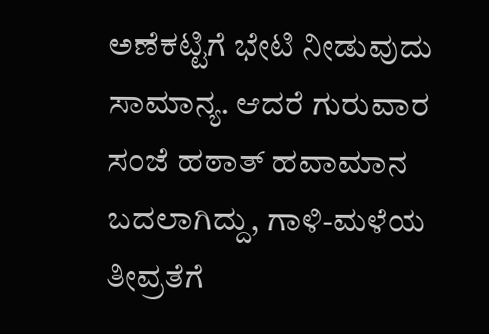ಅಣೆಕಟ್ಟಿಗೆ ಭೇಟಿ ನೀಡುವುದು ಸಾಮಾನ್ಯ. ಆದರೆ ಗುರುವಾರ ಸಂಜೆ ಹಠಾತ್ ಹವಾಮಾನ ಬದಲಾಗಿದ್ದು, ಗಾಳಿ-ಮಳೆಯ ತೀವ್ರತೆಗೆ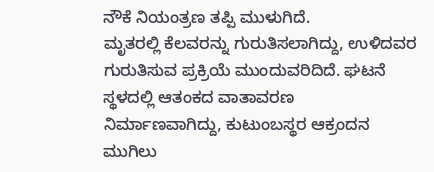ನೌಕೆ ನಿಯಂತ್ರಣ ತಪ್ಪಿ ಮುಳುಗಿದೆ.
ಮೃತರಲ್ಲಿ ಕೆಲವರನ್ನು ಗುರುತಿಸಲಾಗಿದ್ದು, ಉಳಿದವರ ಗುರುತಿಸುವ ಪ್ರಕ್ರಿಯೆ ಮುಂದುವರಿದಿದೆ. ಘಟನೆ ಸ್ಥಳದಲ್ಲಿ ಆತಂಕದ ವಾತಾವರಣ ನಿರ್ಮಾಣವಾಗಿದ್ದು, ಕುಟುಂಬಸ್ಥರ ಆಕ್ರಂದನ ಮುಗಿಲು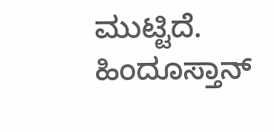ಮುಟ್ಟಿದೆ.
ಹಿಂದೂಸ್ತಾನ್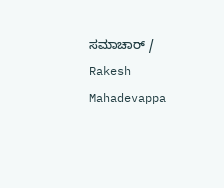ಸಮಾಚಾರ್ / Rakesh Mahadevappa